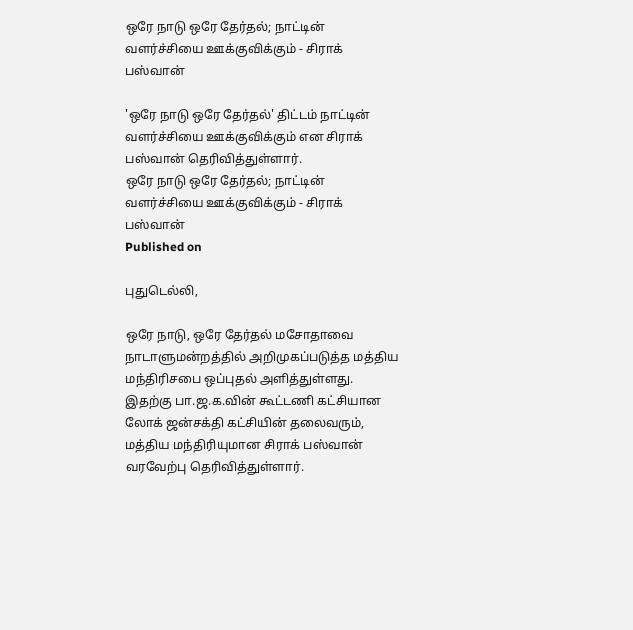ஒரே நாடு ஒரே தேர்தல்; நாட்டின் வளர்ச்சியை ஊக்குவிக்கும் - சிராக் பஸ்வான்

'ஒரே நாடு ஒரே தேர்தல்' திட்டம் நாட்டின் வளர்ச்சியை ஊக்குவிக்கும் என சிராக் பஸ்வான் தெரிவித்துள்ளார்.
ஒரே நாடு ஒரே தேர்தல்; நாட்டின் வளர்ச்சியை ஊக்குவிக்கும் - சிராக் பஸ்வான்
Published on

புதுடெல்லி,

ஒரே நாடு, ஒரே தேர்தல் மசோதாவை நாடாளுமன்றத்தில் அறிமுகப்படுத்த மத்திய மந்திரிசபை ஒப்புதல் அளித்துள்ளது. இதற்கு பா.ஜ.க.வின் கூட்டணி கட்சியான லோக் ஜன்சக்தி கட்சியின் தலைவரும், மத்திய மந்திரியுமான சிராக் பஸ்வான் வரவேற்பு தெரிவித்துள்ளார்.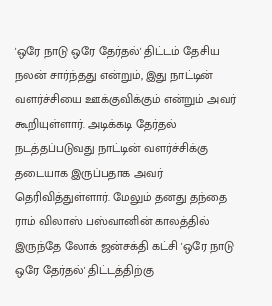'ஒரே நாடு ஒரே தேர்தல்' திட்டம் தேசிய நலன் சார்ந்தது என்றும், இது நாட்டின் வளர்ச்சியை ஊக்குவிக்கும் என்றும் அவர் கூறியுள்ளார். அடிக்கடி தேர்தல் நடத்தப்படுவது நாட்டின் வளர்ச்சிக்கு தடையாக இருப்பதாக அவர் தெரிவித்துள்ளார். மேலும் தனது தந்தை ராம் விலாஸ் பஸ்வானின் காலத்தில் இருந்தே லோக் ஜன்சக்தி கட்சி 'ஒரே நாடு ஒரே தேர்தல்' திட்டத்திற்கு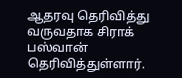ஆதரவு தெரிவித்து வருவதாக சிராக் பஸ்வான் தெரிவித்துள்ளார்.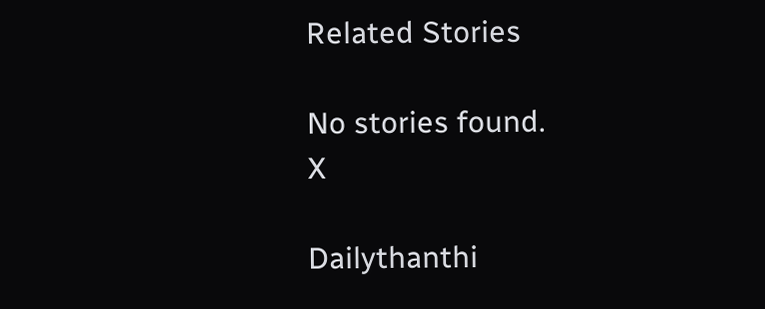Related Stories

No stories found.
X

Dailythanthi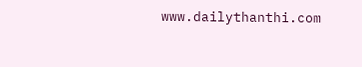www.dailythanthi.com